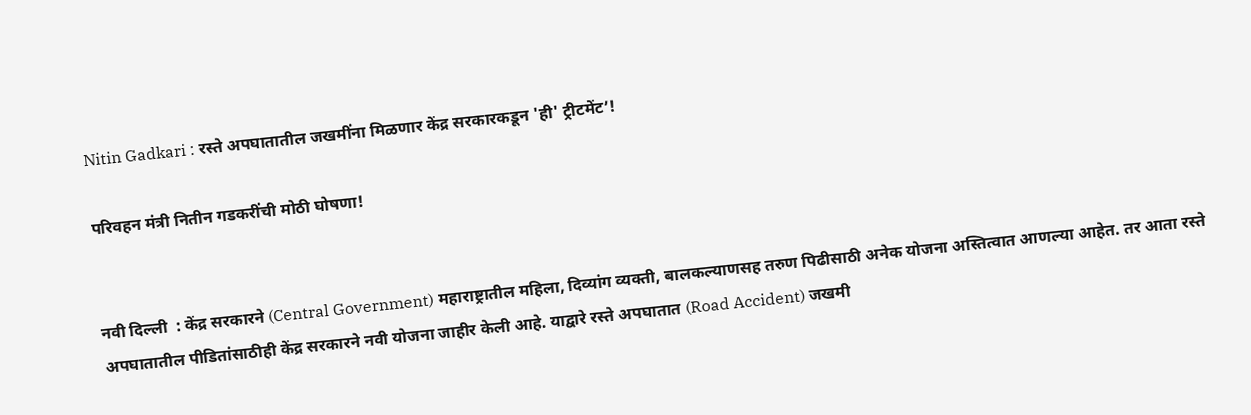Nitin Gadkari : रस्ते अपघातातील जखमींना मिळणार केंद्र सरकारकडून 'ही' ट्रीटमेंट’!

परिवहन मंत्री नितीन गडकरींची मोठी घोषणा!


नवी दिल्ली  : केंद्र सरकारने (Central Government) महाराष्ट्रातील महिला, दिव्यांग व्यक्ती, बालकल्याणसह तरुण पिढीसाठी अनेक योजना अस्तित्वात आणल्या आहेत. तर आता रस्ते अपघातातील पीडितांसाठीही केंद्र सरकारने नवी योजना जाहीर केली आहे. याद्वारे रस्ते अपघातात (Road Accident) जखमी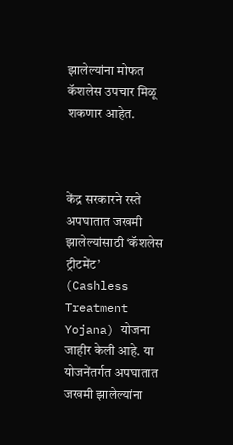झालेल्यांना मोफत कॅशलेस उपचार मिळू शकणार आहेत.



केंद्र सरकारने रस्ते अपघातात जखमी झालेल्यांसाठी ‘कॅशलेस ट्रीटमेंट’ (Cashless Treatment Yojana) योजना जाहीर केली आहे. या योजनेंतर्गत अपघातात जखमी झालेल्यांना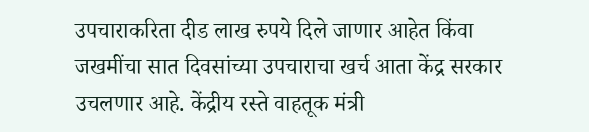उपचाराकरिता दीड लाख रुपये दिले जाणार आहेत किंवा जखमींचा सात दिवसांच्या उपचाराचा खर्च आता केंद्र सरकार उचलणार आहे. केंद्रीय रस्ते वाहतूक मंत्री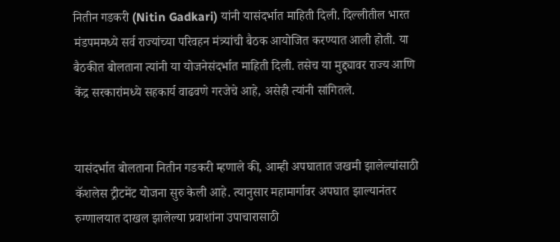नितीन गडकरी (Nitin Gadkari) यांनी यासंदर्भात माहिती दिली. दिल्लीतील भारत मंडपममध्ये सर्व राज्यांच्या परिवहन मंत्र्यांची बैठक आयोजित करण्यात आली होती. या बैठकीत बोलताना त्यांनी या योजनेसंदर्भात माहिती दिली. तसेच या मुद्द्यावर राज्य आणि केंद्र सरकारांमध्ये सहकार्य वाढवणे गरजेचे आहे, असेही त्यांनी सांगितले.


यासंदर्भात बोलताना नितीन गडकरी म्हणाले की, आम्ही अपघातात जखमी झालेल्यांसाठी कॅशलेस ट्रीटमेंट योजना सुरु केली आहे. त्यानुसार महामार्गावर अपघात झाल्यानंतर रुग्णालयात दाखल झालेल्या प्रवाशांना उपाचारासाठी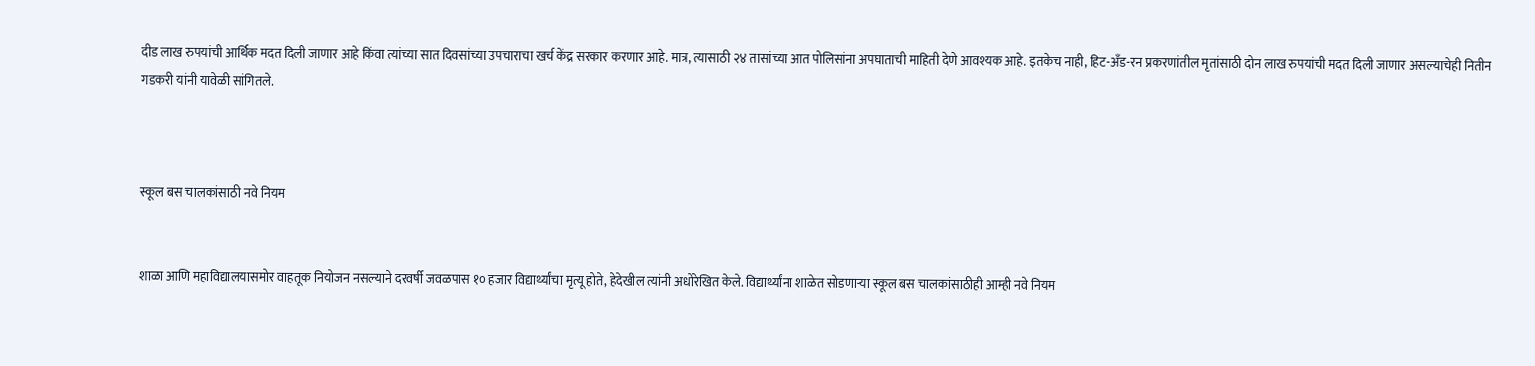दीड लाख रुपयांची आर्थिक मदत दिली जाणार आहे किंवा त्यांच्या सात दिवसांच्या उपचाराचा खर्च केंद्र सरकार करणार आहे. मात्र, त्यासाठी २४ तासांच्या आत पोलिसांना अपघाताची माहिती देणे आवश्यक आहे. इतकेच नाही, हिट-अँड-रन प्रकरणांतील मृतांसाठी दोन लाख रुपयांची मदत दिली जाणार असल्याचेही नितीन गडकरी यांनी यावेळी सांगितले.



स्कूल बस चालकांसाठी नवे नियम


शाळा आणि महाविद्यालयासमोर वाहतूक नियोजन नसल्याने दरवर्षी जवळपास १० हजार विद्यार्थ्यांचा मृत्यू होते, हेदेखील त्यांनी अधोरेखित केले. विद्यार्थ्यांना शाळेत सोडणाऱ्या स्कूल बस चालकांसाठीही आम्ही नवे नियम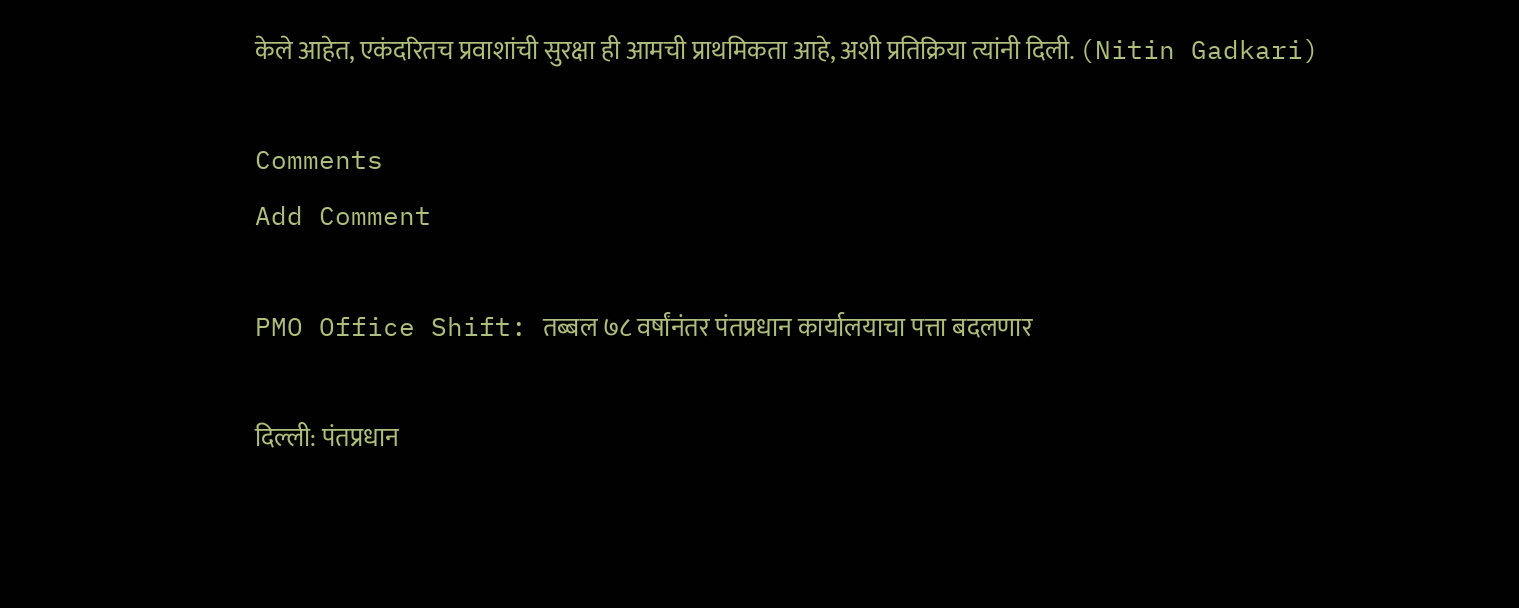केले आहेत, एकंदरितच प्रवाशांची सुरक्षा ही आमची प्राथमिकता आहे, अशी प्रतिक्रिया त्यांनी दिली. (Nitin Gadkari)

Comments
Add Comment

PMO Office Shift: तब्बल ७८ वर्षांनंतर पंतप्रधान कार्यालयाचा पत्ता बदलणार

दिल्ली: पंतप्रधान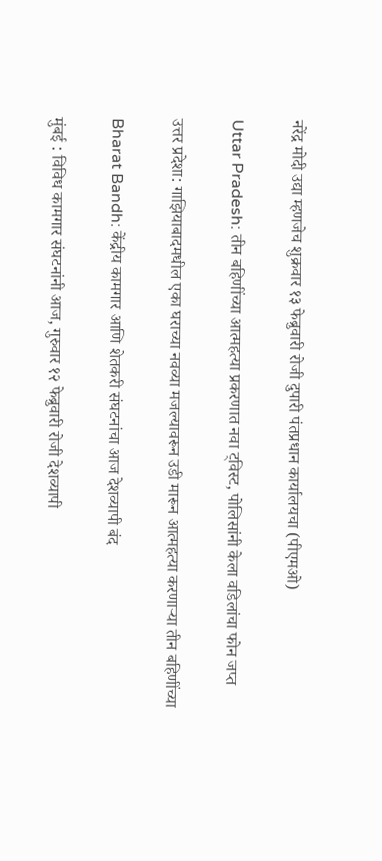नरेंद्र मोदी उद्या म्हणजेच शुक्रवार १३ फेब्रुवारी रोजी दुपारी पंतप्रधान कार्यालयचा (पीएमओ)

Uttar Pradesh: तीन बहिणींच्या आत्महत्या प्रकरणात नवा ट्विस्ट, पोलिसांनी केला वडिलांचा फोन जप्त

उत्तर प्रदेशा: गाझियाबादमधील एका घराच्या नवव्या मजल्यावरून उडी मारून आत्महत्या करणाऱ्या तीन बहिणींच्या

Bharat Bandh: केंद्रीय कामगार आणि शेतकरी संघटनांचा आज देशव्यापी बंद

मुंबई : विविध कामगार संघटनांनी आज, गुरुवार १२ फेब्रुवारी रोजी देशव्यापी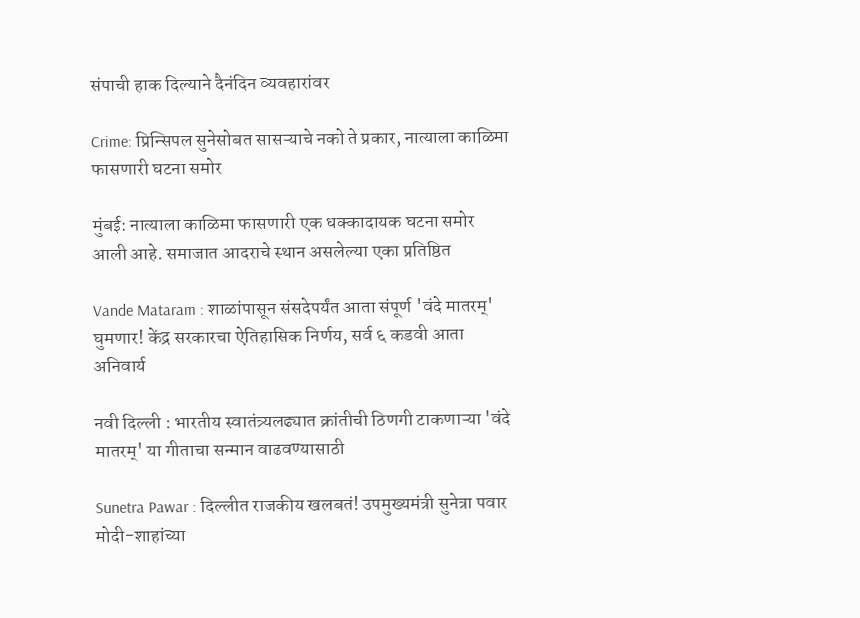संपाची हाक दिल्याने दैनंदिन व्यवहारांवर

Crime: प्रिन्सिपल सुनेसोबत सासऱ्याचे नको ते प्रकार, नात्याला काळिमा फासणारी घटना समोर

मुंबई: नात्याला काळिमा फासणारी एक धक्कादायक घटना समोर आली आहे. समाजात आदराचे स्थान असलेल्या एका प्रतिष्ठित

Vande Mataram : शाळांपासून संसदेपर्यंत आता संपूर्ण 'वंदे मातरम्' घुमणार! केंद्र सरकारचा ऐतिहासिक निर्णय, सर्व ६ कडवी आता अनिवार्य

नवी दिल्ली : भारतीय स्वातंत्र्यलढ्यात क्रांतीची ठिणगी टाकणाऱ्या 'वंदे मातरम्' या गीताचा सन्मान वाढवण्यासाठी

Sunetra Pawar : दिल्लीत राजकीय खलबतं! उपमुख्यमंत्री सुनेत्रा पवार मोदी-शाहांच्या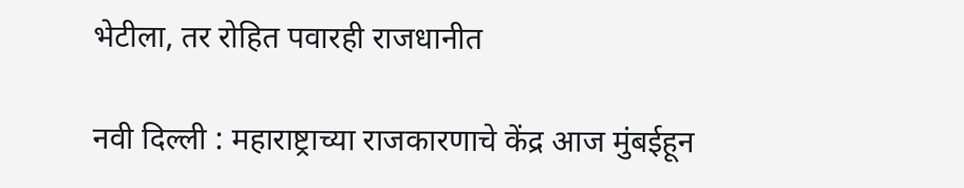भेटीला, तर रोहित पवारही राजधानीत

नवी दिल्ली : महाराष्ट्राच्या राजकारणाचे केंद्र आज मुंबईहून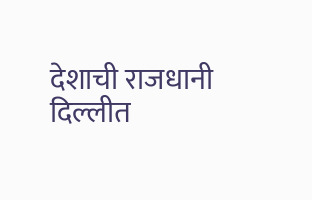देशाची राजधानी दिल्लीत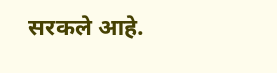सरकले आहे.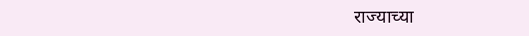राज्याच्या